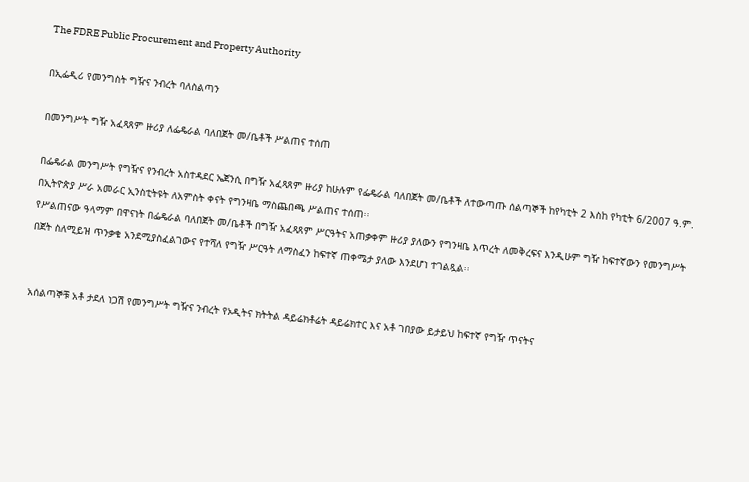The FDRE Public Procurement and Property Authority

በኢፌዲሪ የመንግስት ግዥና ንብረት ባለስልጣን

በመንግሥት ግዥ አፈጻጸም ዙሪያ ለፌዴራል ባለበጀት መ/ቤቶች ሥልጠና ተሰጠ

በፌዴራል መንግሥት የግዥና የንብረት አስተዳደር ኤጀንሲ በግዥ አፈጻጸም ዙሪያ ከሁሉም የፌዴራል ባለበጀት መ/ቤቶች ለተውጣጡ ሰልጣኞች ከየካቲት 2 እስከ የካቲት 6/2007 ዓ.ም. በኢትዮጵያ ሥራ አመራር ኢንስቲትዩት ለአምስት ቀናት የግንዛቤ ማስጨበጫ ሥልጠና ተሰጠ፡፡
የሥልጠናው ዓላማም በዋናነት በፌዴራል ባለበጀት መ/ቤቶች በግዥ አፈጻጸም ሥርዓትና አጠቃቀም ዙሪያ ያለውን የግንዛቤ እጥረት ለመቅረፍና እንዲሁም ግዥ ከፍተኛውን የመንግሥት በጀት ስለሚይዝ ጥንቃቄ አንደሚያስፈልገውና የተሻለ የግዥ ሥርዓት ለማስፈን ከፍተኛ ጠቀሜታ ያለው እንደሆነ ተገልጿል፡፡


አሰልጣኞቹ አቶ ታደለ ነጋሽ የመንግሥት ግዥና ንብረት የኦዲትና ክትትል ዳይሬክቶሬት ዳይሬክተር እና አቶ ገበያው ይታይህ ከፍተኛ የግዥ ጥናትና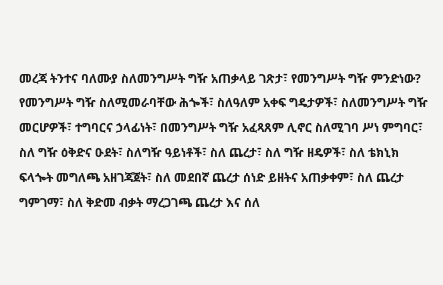መረጃ ትንተና ባለሙያ ስለመንግሥት ግዥ አጠቃላይ ገጽታ፣ የመንግሥት ግዥ ምንድነው? የመንግሥት ግዥ ስለሚመራባቸው ሕጐች፣ ስለዓለም አቀፍ ግዴታዎች፣ ስለመንግሥት ግዥ መርሆዎች፣ ተግባርና ኃላፊነት፣ በመንግሥት ግዥ አፈጻጸም ሊኖር ስለሚገባ ሥነ ምግባር፣ ስለ ግዥ ዕቅድና ዑደት፣ ስለግዥ ዓይነቶች፣ ስለ ጨረታ፣ ስለ ግዥ ዘዴዎች፣ ስለ ቴክኒክ ፍላጐት መግለጫ አዘገጃጀት፣ ስለ መደበኛ ጨረታ ሰነድ ይዘትና አጠቃቀም፣ ስለ ጨረታ ግምገማ፣ ስለ ቅድመ ብቃት ማረጋገጫ ጨረታ እና ሰለ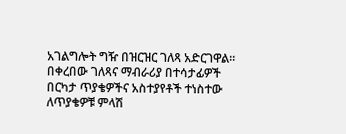አገልግሎት ግዥ በዝርዝር ገለጻ አድርገዋል፡፡
በቀረበው ገለጻና ማብራሪያ በተሳታፊዎች በርካታ ጥያቄዎችና አስተያየቶች ተነስተው ለጥያቄዎቹ ምላሽ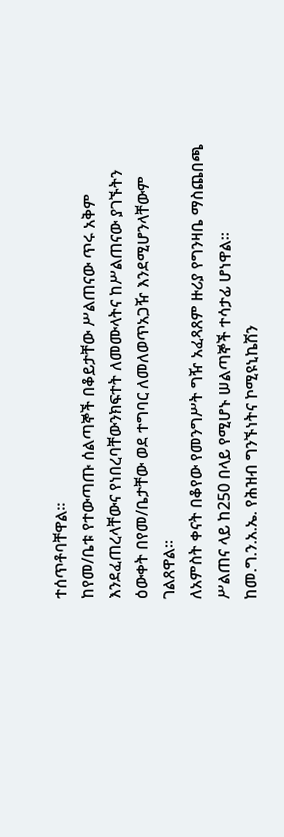ተሰጥቶባቸዋል፡፡
ከየመ/ቤቱ የተውጣጡ ሰልጣኞች በቆይታቸው ሥልጠናው ጥሩ አቅም እንደፈጠረላቸውና የነበረባቸውንክፍተት ለመሙላትና ከሥልጠናው ያገኙትን ዕውቀት በየመ/ቤታቸው ወደ ተግባር ለመለወጥአጋዥ እንደሚሆንላቸውም ገልጸዋል፡፡
ለአምስት ቀናት በቆየው የመንግሥት ግዥ አፈጻጸም ዙሪያ የግንዛቤ ማስጨበጫ ሥልጠና ላይ ከ250 በላይ የሚሆኑ ሠልጣኞች ተሳታፊ ሆነዋል፡፡
ከመ.ግ.ን.አ.ኤ. የሕዝብ ግንኙነትና ኮሚዩኒኬሽን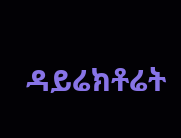ዳይሬክቶሬት